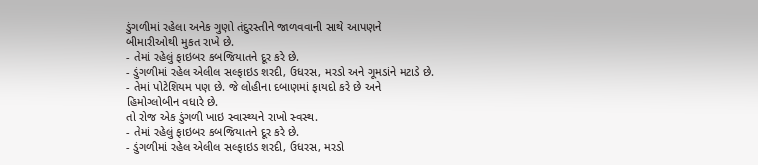ડુંગળીમાં રહેલા અનેક ગુણો તંદુરસ્તીને જાળવવાની સાથે આપણને બીમારીઓથી મુકત રાખે છે.
- તેમાં રહેલું ફાઇબર કબજિયાતને દૂર કરે છે.
- ડુંગળીમાં રહેલ એલીલ સલ્ફાઇડ શરદી, ઉધરસ, મરડો અને ગૂમડાંને મટાડે છે.
- તેમાં પોટેશિયમ પણ છે. જે લોહીના દબાણમાં ફાયદો કરે છે અને હિમોગ્લોબીન વધારે છે.
તો રોજ એક ડુંગળી ખાઇ સ્વાસ્થ્યને રાખો સ્વસ્થ.
- તેમાં રહેલું ફાઇબર કબજિયાતને દૂર કરે છે.
- ડુંગળીમાં રહેલ એલીલ સલ્ફાઇડ શરદી, ઉધરસ, મરડો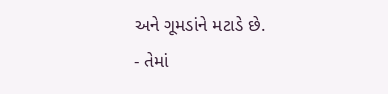અને ગૂમડાંને મટાડે છે.
- તેમાં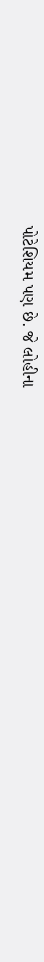પોટેશિયમ પણ છે. જે લોહીના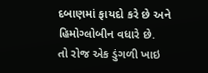દબાણમાં ફાયદો કરે છે અને હિમોગ્લોબીન વધારે છે.
તો રોજ એક ડુંગળી ખાઇ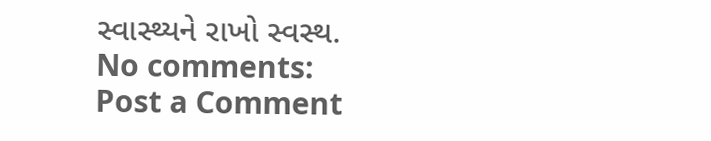સ્વાસ્થ્યને રાખો સ્વસ્થ.
No comments:
Post a Comment